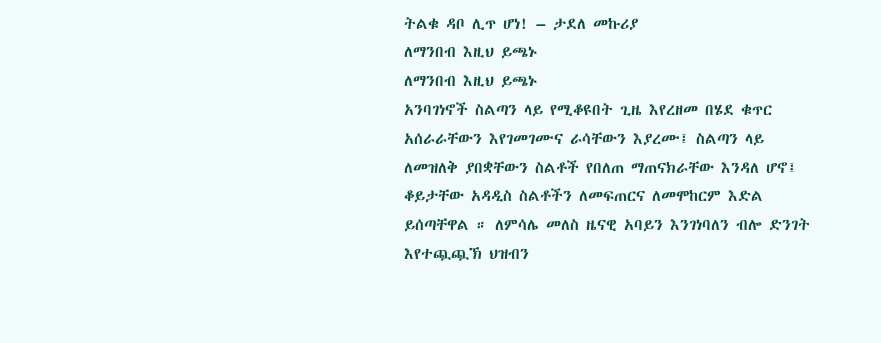ትልቁ ዳቦ ሊጥ ሆነ! – ታደለ መኩሪያ
ለማንበብ እዚህ ይጫኑ
ለማንበብ እዚህ ይጫኑ
አንባገነኖች ስልጣን ላይ የሚቆዩበት ጊዜ እየረዘመ በሄደ ቁጥር አሰራራቸውን እየገመገሙና ራሳቸውን እያረሙ፤ ስልጣን ላይ ለመዝለቅ ያበቋቸውን ስልቶች የበለጠ ማጠናክራቸው እንዳለ ሆኖ፤ ቆይታቸው አዳዲስ ስልቶችን ለመፍጠርና ለመሞከርም እድል ይሰጣቸዋል ። ለምሳሌ መለስ ዜናዊ አባይን እንገነባለን ብሎ ድንገት እየተጯጯኽ ህዝብን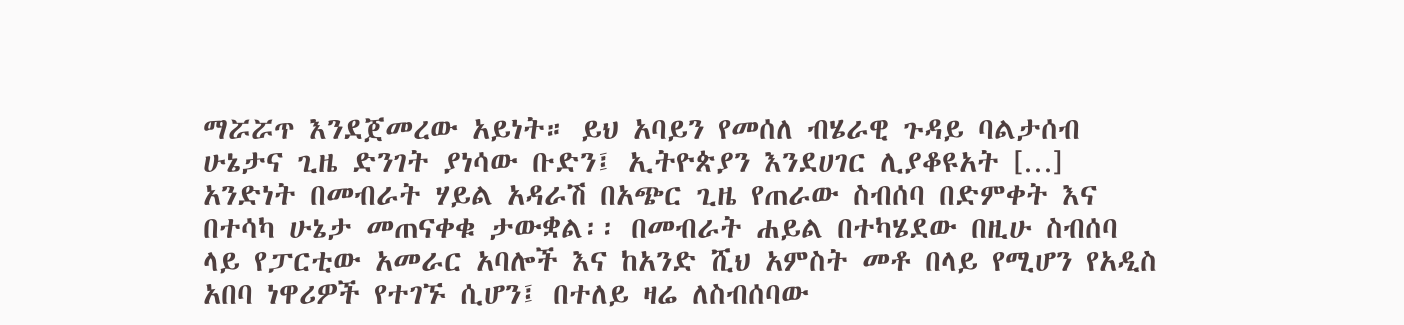ማሯሯጥ እንደጀመረው አይነት። ይህ አባይን የመሰለ ብሄራዊ ጉዳይ ባልታሰብ ሁኔታና ጊዜ ድንገት ያነሳው ቡድን፤ ኢትዮጵያን እንደሀገር ሊያቆዩአት […]
አንድነት በመብራት ሃይል አዳራሽ በአጭር ጊዜ የጠራው ስብሰባ በድምቀት እና በተሳካ ሁኔታ መጠናቀቁ ታውቋል፡፡ በመብራት ሐይል በተካሄደው በዚሁ ስብሰባ ላይ የፓርቲው አመራር አባሎች እና ከአንድ ሺህ አምስት መቶ በላይ የሚሆን የአዲስ አበባ ነዋሪዎች የተገኙ ሲሆን፤ በተለይ ዛሬ ለስብሰባው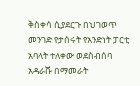ቅስቀሳ ሲያደርጉ በህገወጥ መንገድ የታሰሩት የአንድነት ፓርቲ አባላት ተለቀው ወደስብሰባ አዳራሹ በማመራት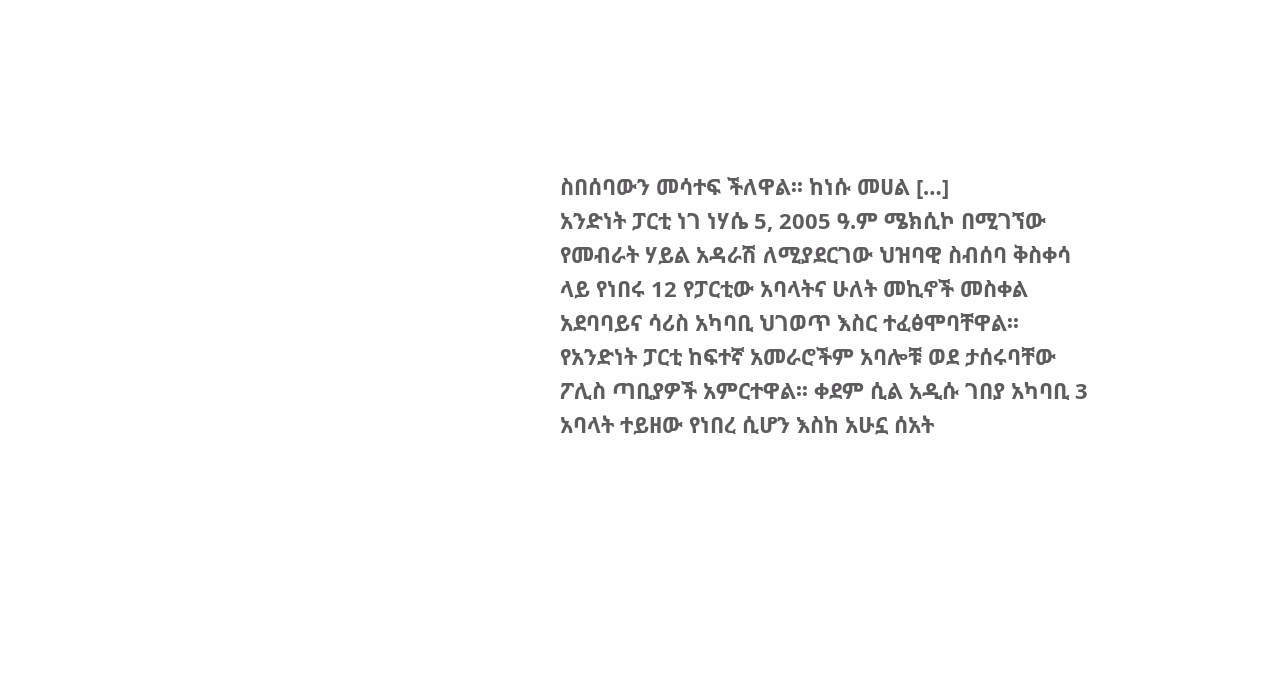ስበሰባውን መሳተፍ ችለዋል፡፡ ከነሱ መሀል […]
አንድነት ፓርቲ ነገ ነሃሴ 5, 2005 ዓ.ም ሜክሲኮ በሚገኘው የመብራት ሃይል አዳራሽ ለሚያደርገው ህዝባዊ ስብሰባ ቅስቀሳ ላይ የነበሩ 12 የፓርቲው አባላትና ሁለት መኪኖች መስቀል አደባባይና ሳሪስ አካባቢ ህገወጥ እስር ተፈፅሞባቸዋል፡፡ የአንድነት ፓርቲ ከፍተኛ አመራሮችም አባሎቹ ወደ ታሰሩባቸው ፖሊስ ጣቢያዎች አምርተዋል፡፡ ቀደም ሲል አዲሱ ገበያ አካባቢ 3 አባላት ተይዘው የነበረ ሲሆን እስከ አሁኗ ሰአት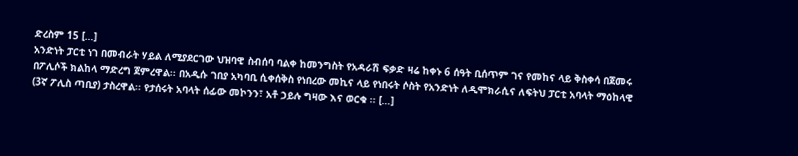ድረስም 15 […]
አንድነት ፓርቲ ነገ በመብራት ሃይል ለሚያደርገው ህዝባዊ ስብሰባ ባልቀ ከመንግስት የአዳራሽ ፍቃድ ዛሬ ከቀኑ 6 ሰዓት ቢሰጥም ገና የመከና ላይ ቅስቀሳ በጀመሩ በፖሊሶች ክልከላ ማድረግ ጀምረዋል፡፡ በአዲሱ ገበያ አካባቢ ሲቀሰቅስ የነበረው መኪና ላይ የነበሩት ሶስት የአንድነት ለዲሞክራሲና ለፍትህ ፓርቲ አባላት ማዕከላዊ (3ኛ ፖሊስ ጣቢያ) ታስረዋል፡፡ የታሰሩት አባላት ሰፊው መኮንን፣ አቶ ኃይሉ ግዛው እና ወርቁ ፡፡ […]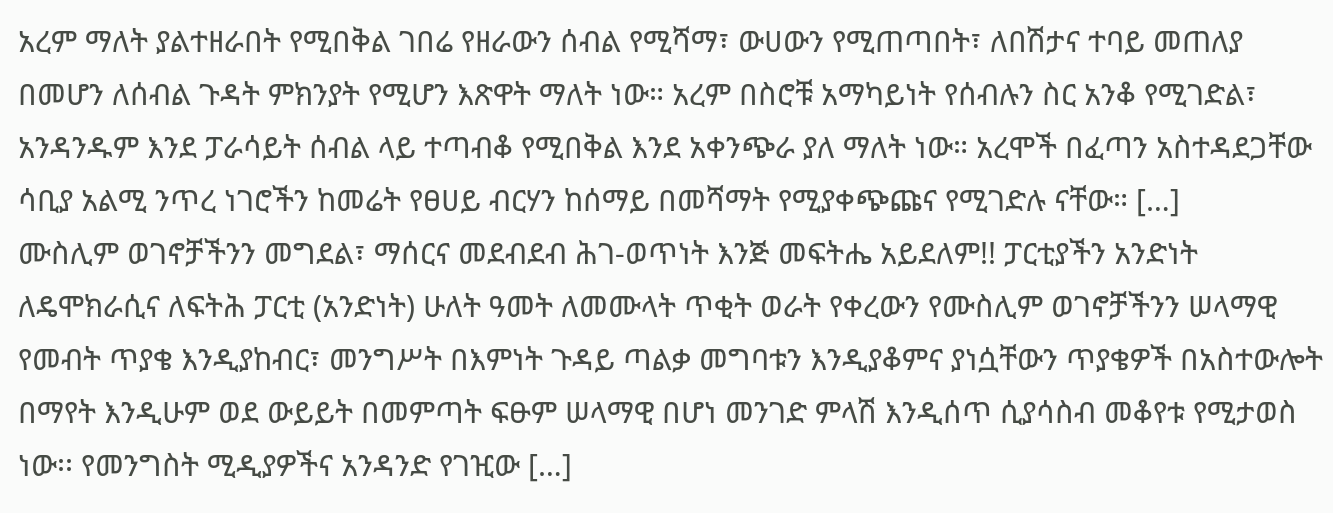አረም ማለት ያልተዘራበት የሚበቅል ገበሬ የዘራውን ሰብል የሚሻማ፣ ውሀውን የሚጠጣበት፣ ለበሽታና ተባይ መጠለያ በመሆን ለሰብል ጉዳት ምክንያት የሚሆን እጽዋት ማለት ነው። አረም በስሮቹ አማካይነት የሰብሉን ስር አንቆ የሚገድል፣ አንዳንዱም እንደ ፓራሳይት ሰብል ላይ ተጣብቆ የሚበቅል እንደ አቀንጭራ ያለ ማለት ነው። አረሞች በፈጣን አስተዳደጋቸው ሳቢያ አልሚ ንጥረ ነገሮችን ከመሬት የፀሀይ ብርሃን ከሰማይ በመሻማት የሚያቀጭጩና የሚገድሉ ናቸው። […]
ሙስሊም ወገኖቻችንን መግደል፣ ማሰርና መደብደብ ሕገ-ወጥነት እንጅ መፍትሔ አይደለም!! ፓርቲያችን አንድነት ለዴሞክራሲና ለፍትሕ ፓርቲ (አንድነት) ሁለት ዓመት ለመሙላት ጥቂት ወራት የቀረውን የሙስሊም ወገኖቻችንን ሠላማዊ የመብት ጥያቄ እንዲያከብር፣ መንግሥት በእምነት ጉዳይ ጣልቃ መግባቱን እንዲያቆምና ያነሷቸውን ጥያቄዎች በአስተውሎት በማየት እንዲሁም ወደ ውይይት በመምጣት ፍፁም ሠላማዊ በሆነ መንገድ ምላሽ እንዲሰጥ ሲያሳስብ መቆየቱ የሚታወስ ነው፡፡ የመንግስት ሚዲያዎችና አንዳንድ የገዢው […]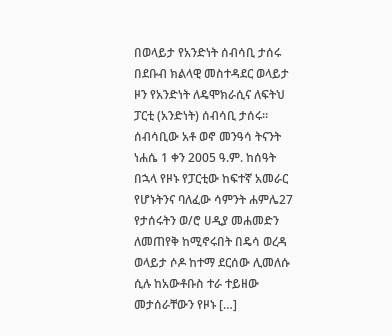በወላይታ የአንድነት ሰብሳቢ ታሰሩ በደቡብ ክልላዊ መስተዳደር ወላይታ ዞን የአንድነት ለዴሞክራሲና ለፍትህ ፓርቲ (አንድነት) ሰብሳቢ ታሰሩ፡፡ ሰብሳቢው አቶ ወኖ መንዓሳ ትናንት ነሐሴ 1 ቀን 2005 ዓ.ም. ከሰዓት በኋላ የዞኑ የፓርቲው ከፍተኛ አመራር የሆኑትንና ባለፈው ሳምንት ሐምሌ27 የታሰሩትን ወ/ሮ ሀዲያ መሐመድን ለመጠየቅ ከሚኖሩበት በዴሳ ወረዳ ወላይታ ሶዶ ከተማ ደርሰው ሊመለሱ ሲሉ ከአውቶቡስ ተራ ተይዘው መታሰራቸውን የዞኑ […]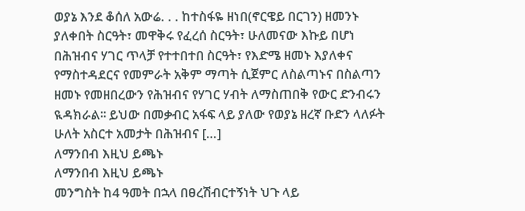ወያኔ እንደ ቆሰለ አውሬ. . . ከተስፋዬ ዘነበ(ኖርዌይ በርገን) ዘመንኑ ያለቀበት ስርዓት፣ መዋቅሩ የፈረሰ ስርዓት፣ ሁለመናው እኩይ በሆነ በሕዝብና ሃገር ጥላቻ የተተበተበ ስርዓት፣ የእድሜ ዘመኑ እያለቀና የማስተዳደርና የመምራት አቅም ማጣት ሲጀምር ለስልጣኑና በስልጣን ዘመኑ የመዘበረውን የሕዝብና የሃገር ሃብት ለማስጠበቅ የውር ድንብሩን ዪዳክራል፡፡ ይህው በመቃብር አፋፍ ላይ ያለው የወያኔ ዘረኛ ቡድን ላለፉት ሁለት አስርተ አመታት በሕዝብና […]
ለማንበብ እዚህ ይጫኑ
ለማንበብ እዚህ ይጫኑ
መንግስት ከ4 ዓመት በኋላ በፀረሽብርተኝነት ህጉ ላይ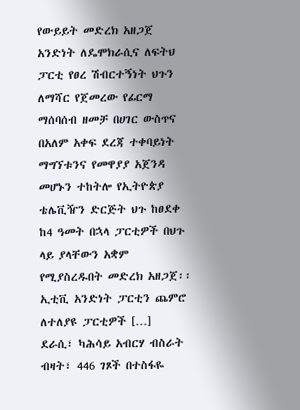የውይይት መድረክ አዘጋጀ አንድነት ለዴሞክራሲና ለፍትህ ፓርቲ የፀረ ሽብርተኝነት ህጉን ለማሻር የጀመረው የፊርማ ማሰባሰብ ዘመቻ በሀገር ውስጥና በአለም አቀፍ ደረጃ ተቀባይነት ማግኘቱንና የመዋያያ አጀንዳ መሆኑን ተከትሎ የኢትዮጵያ ቴሌቪዥን ድርጅት ህጉ ከፀደቀ ከ4 ዓመት በኋላ ፓርቲዎች በህጉ ላይ ያላቸውን አቋም የሚያስረዱበት መድረክ አዘጋጀ፡፡ ኢቲቪ አንድነት ፓርቲን ጨምሮ ለተለያዩ ፓርቲዎች […]
ደራሲ፣ ካሕሳይ አብርሃ ብስራት ብዛት፣ 446 ገጾች በተስፋዬ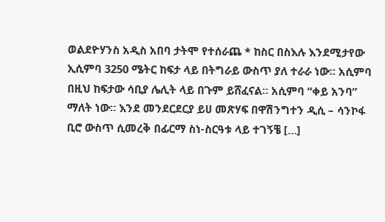ወልደዮሃንስ አዲስ አበባ ታትሞ የተሰራጨ * ከስር በስእሉ እንደሚታየው ኢሲምባ 3250 ሜትር ከፍታ ላይ በትግራይ ውስጥ ያለ ተራራ ነው። አሲምባ በዚህ ከፍታው ሳቢያ ሌሊት ላይ በጉም ይሸፈናል። አሲምባ “ቀይ አንባ” ማለት ነው። እንደ መንደርደርያ ይሀ መጽሃፍ በዋሽንግተን ዲሲ – ሳንኮፋ ቢሮ ውስጥ ሲመረቅ በፊርማ ስነ-ስርዓቱ ላይ ተገኝቼ […]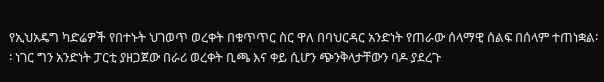የኢህአዴግ ካድሬዎች የበተኑት ህገወጥ ወረቀት በቁጥጥር ስር ዋለ በባህርዳር አንድነት የጠራው ሰላማዊ ሰልፍ በሰላም ተጠነቋል፡፡ ነገር ግን አንድነት ፓርቲ ያዘጋጀው በራሪ ወረቀት ቢጫ እና ቀይ ሲሆን ጭንቅላታቸውን ባዶ ያደረጉ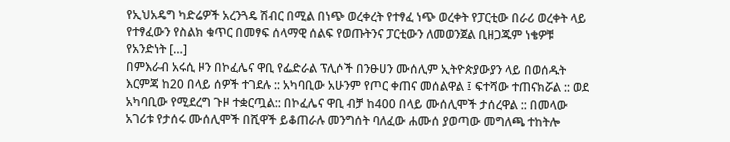የኢህአዴግ ካድሬዎች አረንጓዴ ሽብር በሚል በነጭ ወረቀረት የተፃፈ ነጭ ወረቀት የፓርቲው በራሪ ወረቀት ላይ የተፃፈውን የስልክ ቁጥር በመፃፍ ሰላማዊ ሰልፍ የወጡትንና ፓርቲውን ለመወንጀል ቢዘጋጁም ነቄዎቹ የአንድነት […]
በምእራብ አሩሲ ዞን በኮፈሌና ዋቢ የፌድራል ፕሊሶች በንፁሀን ሙሰሊም ኢትዮጵያውያን ላይ በወሰዱት እርምጃ ከ20 በላይ ሰዎች ተገደሉ :: አካባቢው አሁንም የጦር ቀጠና መሰልዋል ፤ ፍተሻው ተጠናክሯል :: ወደ አካባቢው የሚደረግ ጉዞ ተቋርጧል:: በኮፈሌና ዋቢ ብቻ ከ400 በላይ ሙሰሊሞች ታሰረዋል :: በመላው አገሪቱ የታሰሩ ሙሰሊሞች በሺዋች ይቆጠራሉ መንግሰት ባለፈው ሐሙሰ ያወጣው መግለጫ ተከትሎ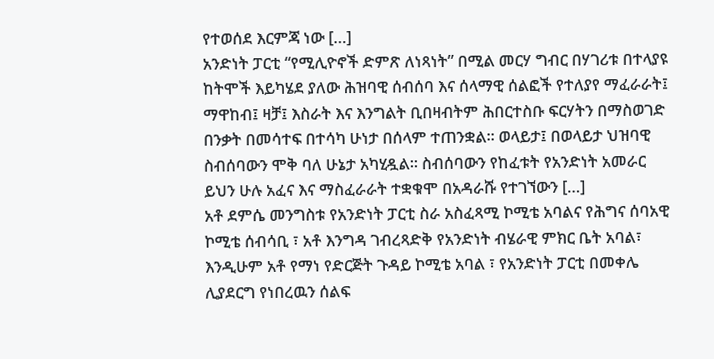የተወሰደ እርምጃ ነው […]
አንድነት ፓርቲ “የሚሊዮኖች ድምጽ ለነጻነት” በሚል መርሃ ግብር በሃገሪቱ በተላያዩ ከትሞች እይካሄደ ያለው ሕዝባዊ ሰብሰባ እና ሰላማዊ ሰልፎች የተለያየ ማፈራራት፤ ማዋከብ፤ ዛቻ፤ እስራት እና እንግልት ቢበዛብትም ሕበርተስቡ ፍርሃትን በማስወገድ በንቃት በመሳተፍ በተሳካ ሁነታ በሰላም ተጠንቋል። ወላይታ፤ በወላይታ ህዝባዊ ስብሰባውን ሞቅ ባለ ሁኔታ አካሂዷል። ስብሰባውን የከፈቱት የአንድነት አመራር ይህን ሁሉ አፈና እና ማስፈራራት ተቋቁሞ በአዳራሹ የተገኘውን […]
አቶ ደምሴ መንግስቱ የአንድነት ፓርቲ ስራ አስፈጻሚ ኮሚቴ አባልና የሕግና ሰባአዊ ኮሚቴ ሰብሳቢ ፣ አቶ እንግዳ ገብረጻድቅ የአንድነት ብሄራዊ ምክር ቤት አባል፣ እንዲሁም አቶ የማነ የድርጅት ጉዳይ ኮሚቴ አባል ፣ የአንድነት ፓርቲ በመቀሌ ሊያደርግ የነበረዉን ሰልፍ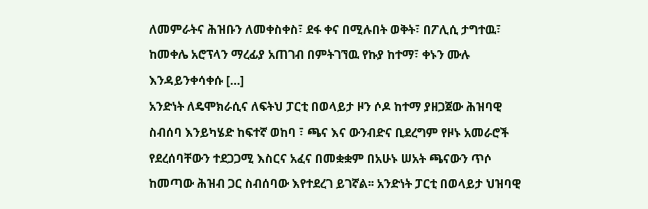ለመምራትና ሕዝቡን ለመቀስቀስ፣ ደፋ ቀና በሚሉበት ወቅት፣ በፖሊሲ ታግተዉ፣ ከመቀሌ አሮፕላን ማረፊያ አጠገብ በምትገኘዉ የኩያ ከተማ፣ ቀኑን ሙሉ እንዳይንቀሳቀሱ […]
አንድነት ለዴሞክራሲና ለፍትህ ፓርቲ በወላይታ ዞን ሶዶ ከተማ ያዘጋጀው ሕዝባዊ ስብሰባ እንይካሄድ ከፍተኛ ወከባ ፣ ጫና እና ውንብድና ቢደረግም የዞኑ አመራሮች የደረሰባቸውን ተደጋጋሚ እስርና አፈና በመቋቋም በአሁኑ ሠአት ጫናውን ጥሶ ከመጣው ሕዝብ ጋር ስብሰባው እየተደረገ ይገኛል፡፡ አንድነት ፓርቲ በወላይታ ህዝባዊ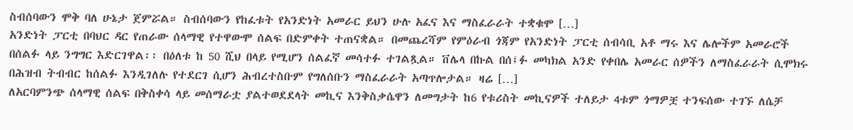ስብሰባውን ሞቅ ባለ ሁኔታ ጀምሯል። ስብሰባውን የከፈቱት የአንድነት አመራር ይህን ሁሉ አፈና እና ማስፈራራት ተቋቁሞ […]
አንድነት ፓርቲ በባህር ዳር የጠራው ሰላማዊ የተዋውሞ ሰልፍ በድምቀት ተጠናቋል። በመጨረሻም የምዕራብ ጎጃም የአንድነት ፓርቲ ሰብሳቢ አቶ ማሩ እና ሌሎችም አመራሮች በሰልፉ ላይ ንግግር እድርገዋል፡፡ በዕለቱ ከ 50 ሺህ በላይ የሚሆን ሰልፈኛ መሳተፉ ተገልጿል። ቨሌላ በኩል በሰ፤ፉ መካክል አንድ የቀበሌ አመራር ሰዎችን ለማስፈራራት ሲሞክሩ በሕዝብ ትብብር ከሰልፉ እንዲገለሉ የተደርገ ሲሆን ሕብረተስቡም የግለሰቡን ማስፈራራት አጣጥሎታል። ዛሬ […]
ለአርባምንጭ ሰላማዊ ሰልፍ በቅስቀሳ ላይ መሰማራቷ ያልተወደደላት መኪና እንቅስቃሴዋን ለመግታት ከ6 የቱሪስት መኪናዎች ተለይታ 4ቱም ጎማዎቿ ተንፍሰው ተገኙ ለሴቻ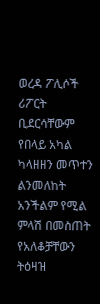ወረዳ ፖሊሶች ሪፖርት ቢደርሳቸውም የበላይ አካል ካላዘዘን መጥተን ልንመለከት አንችልም የሚል ምላሽ በመስጠት የአለቆቻቸውን ትዕዛዝ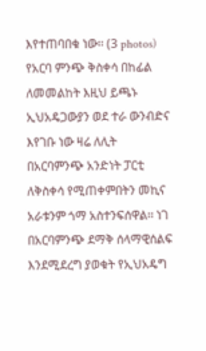እየተጠባበቁ ነው፡፡ (3 photos)
የአርባ ምንጭ ቅስቀሳ በከፊል ለመመልከት እዚህ ይጫኑ
ኢህአዴጋውያን ወደ ተራ ውንብድና እየገቡ ነው ዛሬ ለሊት በአርባምንጭ አንድነት ፓርቲ ለቅስቀሳ የሚጠቀምበትን መኪና አራቱንም ጎማ አስተንፍሰዋል፡፡ ነገ በአርባምንጭ ደማቅ ሰላማዊሰልፍ እንደሚደረግ ያወቁት የኢህአዴግ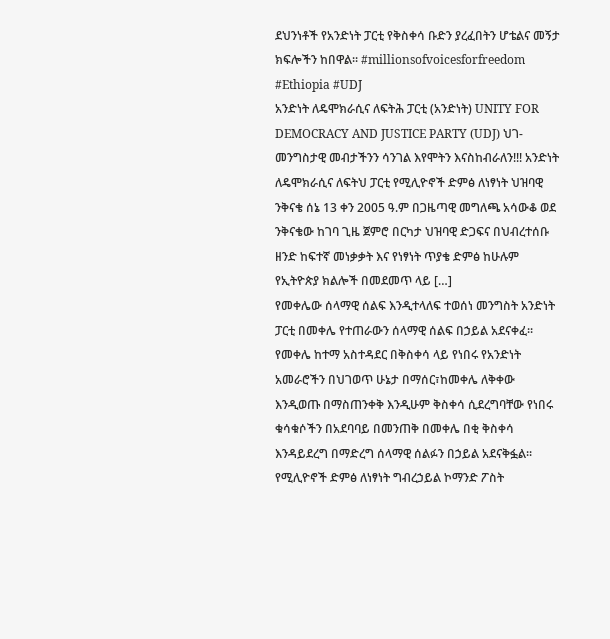ደህንነቶች የአንድነት ፓርቲ የቅስቀሳ ቡድን ያረፈበትን ሆቴልና መኝታ ክፍሎችን ከበዋል፡፡ #millionsofvoicesforfreedom #Ethiopia #UDJ
አንድነት ለዴሞክራሲና ለፍትሕ ፓርቲ (አንድነት) UNITY FOR DEMOCRACY AND JUSTICE PARTY (UDJ) ህገ-መንግስታዊ መብታችንን ሳንገል እየሞትን እናስከብራለን!!! አንድነት ለዴሞክራሲና ለፍትህ ፓርቲ የሚሊዮኖች ድምፅ ለነፃነት ህዝባዊ ንቅናቄ ሰኔ 13 ቀን 2005 ዓ.ም በጋዜጣዊ መግለጫ አሳውቆ ወደ ንቅናቄው ከገባ ጊዜ ጀምሮ በርካታ ህዝባዊ ድጋፍና በህብረተሰቡ ዘንድ ከፍተኛ መነቃቃት እና የነፃነት ጥያቄ ድምፅ ከሁሉም የኢትዮጵያ ክልሎች በመደመጥ ላይ […]
የመቀሌው ሰላማዊ ሰልፍ እንዲተላለፍ ተወሰነ መንግስት አንድነት ፓርቲ በመቀሌ የተጠራውን ሰላማዊ ሰልፍ በኃይል አደናቀፈ፡፡ የመቀሌ ከተማ አስተዳደር በቅስቀሳ ላይ የነበሩ የአንድነት አመራሮችን በህገወጥ ሁኔታ በማሰር፣ከመቀሌ ለቅቀው እንዲወጡ በማስጠንቀቅ እንዲሁም ቅስቀሳ ሲደረግባቸው የነበሩ ቁሳቁሶችን በአደባባይ በመንጠቅ በመቀሌ በቂ ቅስቀሳ እንዳይደረግ በማድረግ ሰላማዊ ሰልፉን በኃይል አደናቅፏል፡፡ የሚሊዮኖች ድምፅ ለነፃነት ግብረኃይል ኮማንድ ፖስት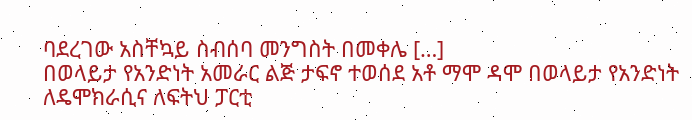ባደረገው አስቸኳይ ስብሰባ መንግስት በመቀሌ […]
በወላይታ የአንድነት አመራር ልጅ ታፍኖ ተወሰደ አቶ ማሞ ዳሞ በወላይታ የአንድነት ለዴሞክራሲና ለፍትህ ፓርቲ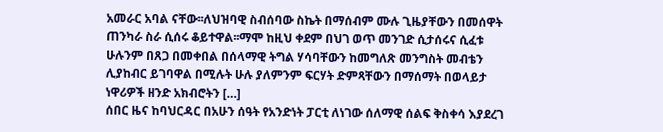አመራር አባል ናቸው፡፡ለህዝባዊ ስብሰባው ስኬት በማሰብም ሙሉ ጊዜያቸውን በመሰዋት ጠንካራ ስራ ሲሰሩ ቆይተዋል፡፡ማሞ ከዚህ ቀደም በህገ ወጥ መንገድ ሲታሰሩና ሲፈቱ ሁሉንም በጸጋ በመቀበል በሰላማዊ ትግል ሃሳባቸውን ከመግለጽ መንግስት መብቴን ሊያከብር ይገባዋል በሚሉት ሁሉ ያለምንም ፍርሃት ድምጻቸውን በማሰማት በወላይታ ነዋሪዎች ዘንድ አክብሮትን […]
ሰበር ዜና ከባህርዳር በአሁን ሰዓት የአንድነት ፓርቲ ለነገው ሰለማዊ ሰልፍ ቅስቀሳ እያደረገ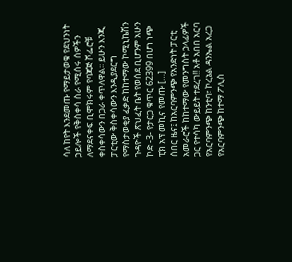ሳለ ከየት እንደመጡ የማይታወቁ የደህንነት ኃይሎች የቅስቀሳ ስራ የሚሰሩ ሰዎችን ለማደናቀፍ ቢሞክሩም የባጃጅ ሾፌሮቹ ቀስቀሳውን በጋራ ቀጥለዋል፡፡ ይሁን እንጂ ፓርቲው ቅስቀሳውን እንዲያደርግ የማስታወቂያ ፈቃድ ከከተማው ኮሚኒኬሽን ጉዳዮች ጽህፈት ቤት የወሰደ ቢሆንም አሁን ኮድ -3- የታርጋ ቁጥር 62399 በሆነ ነጭ ፒክ አፕ መኪና የመጡ […]
ሰበር ዜና፤ ከአርባምንጭ የአንድነት ፓርቲ አመራሮች ከከተማው የመንግስት ኃላፊዎች ጋር የተሳካ ውይይት ተደረገ!! አቶ አበበ አርባ የአርባምንጭ ከንቲባ፣ ኮረኔል ዳንኤል አረጋ የአርባምንጭ ከተማ ፖሊስ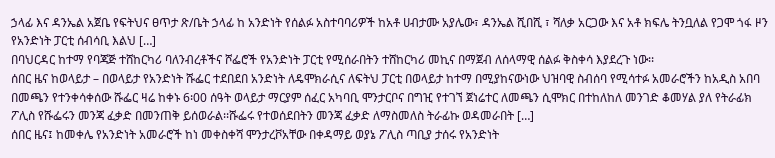ኃላፊ እና ዳንኤል አጀቤ የፍትህና ፀጥታ ጽ/ቤት ኃላፊ ከ አንድነት የሰልፉ አስተባባሪዎች ከአቶ ሀብታሙ አያሌው፣ ዳንኤል ሺበሺ ፣ ሻለቃ አርጋው እና አቶ ክፍሌ ትንቧለል የጋሞ ጎፋ ዞን የአንድነት ፓርቲ ሰብሳቢ እልህ […]
በባህርዳር ከተማ የባጃጅ ተሸከርካሪ ባለንብረቶችና ሾፌሮች የአንድነት ፓርቲ የሚሰራበትን ተሸከርካሪ መኪና በማጀብ ለሰላማዊ ሰልፉ ቅስቀሳ እያደረጉ ነው፡፡
ሰበር ዜና ከወላይታ – በወላይታ የአንድነት ሹፌር ተደበደበ አንድነት ለዴሞክራሲና ለፍትህ ፓርቲ በወላይታ ከተማ በሚያከናውነው ህዝባዊ ስብሰባ የሚሳተፉ አመራሮችን ከአዲስ አበባ በመጫን የተንቀሳቀሰው ሹፌር ዛሬ ከቀኑ 6፡00 ሰዓት ወላይታ ማርያም ሰፈር አካባቢ ሞንታርቦና በግዢ የተገኘ ጀነሬተር ለመጫን ሲሞክር በተከለከለ መንገድ ቆመሃል ያለ የትራፊክ ፖሊስ የሹፌሩን መንጃ ፈቃድ በመንጠቅ ይሰወራል፡፡ሹፌሩ የተወሰደበትን መንጃ ፈቃድ ለማስመለስ ትራፊኩ ወዳመራበት […]
ሰበር ዜና፤ ከመቀሌ የአንድነት አመራሮች ከነ መቀስቀሻ ሞንታረቮአቸው በቀዳማይ ወያኔ ፖሊስ ጣቢያ ታሰሩ የአንድነት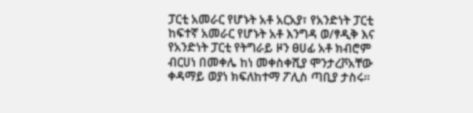ፓርቲ አመራር የሆኑት አቶ አርአያ፣ የአንድነት ፓርቲ ከፍተኛ አመራር የሆኑት አቶ እንግዳ ወ/ፃዲቅ እና የአንድነት ፓርቲ የትግራይ ዞን ፀሀፊ አቶ ክብሮም ብርሀነ በመቀሌ ከነ መቀስቀሺያ ሞንታረቮአቸው ቀዳማይ ወያነ ክፍለከተማ ፖሊስ ጣቢያ ታስሩ፡፡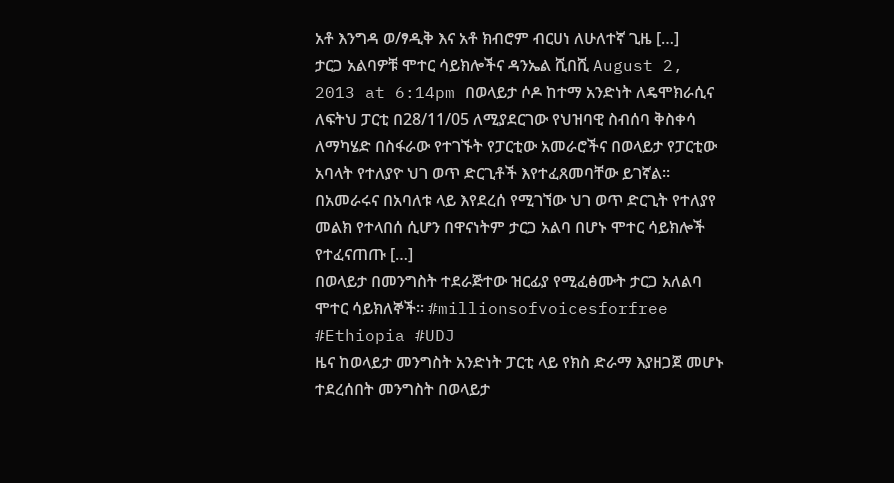አቶ እንግዳ ወ/ፃዲቅ እና አቶ ክብሮም ብርሀነ ለሁለተኛ ጊዜ […]
ታርጋ አልባዎቹ ሞተር ሳይክሎችና ዳንኤል ሺበሺ August 2, 2013 at 6:14pm በወላይታ ሶዶ ከተማ አንድነት ለዴሞክራሲና ለፍትህ ፓርቲ በ28/11/05 ለሚያደርገው የህዝባዊ ስብሰባ ቅስቀሳ ለማካሄድ በስፋራው የተገኙት የፓርቲው አመራሮችና በወላይታ የፓርቲው አባላት የተለያዮ ህገ ወጥ ድርጊቶች እየተፈጸመባቸው ይገኛል፡፡በአመራሩና በአባለቱ ላይ እየደረሰ የሚገኘው ህገ ወጥ ድርጊት የተለያየ መልክ የተላበሰ ሲሆን በዋናነትም ታርጋ አልባ በሆኑ ሞተር ሳይክሎች የተፈናጠጡ […]
በወላይታ በመንግስት ተደራጅተው ዝርፊያ የሚፈፅሙት ታርጋ አለልባ ሞተር ሳይክለኞች፡፡ #millionsofvoicesforfree #Ethiopia #UDJ
ዜና ከወላይታ መንግስት አንድነት ፓርቲ ላይ የክስ ድራማ እያዘጋጀ መሆኑ ተደረሰበት መንግስት በወላይታ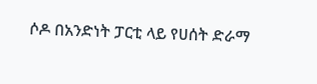ሶዶ በአንድነት ፓርቲ ላይ የሀሰት ድራማ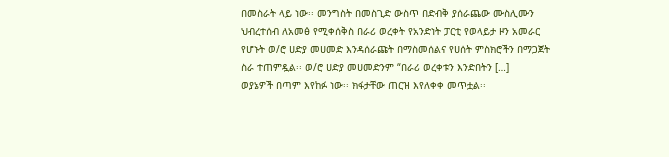በመስራት ላይ ነው፡፡ መንግስት በመስጊድ ውስጥ በድብቅ ያሰራጨው ሙስሊሙን ህብረተሰብ ለአመፅ የሚቀሰቅስ በራሪ ወረቀት የአንድነት ፓርቲ የወላይታ ዞን አመራር የሆኑት ወ/ሮ ሀድያ መሀመድ እንዳሰራጩት በማስመሰልና የሀሰት ምስክሮችን በማጋጀት ስራ ተጠምዷል፡፡ ወ/ሮ ሀድያ መሀመድንም “በራሪ ወረቀቱን እንድበትን […]
ወያኔዎች በጣም እየከፉ ነው፡፡ ክፋታቸው ጠርዝ እየለቀቀ መጥቷል፡፡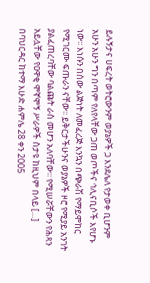ይሉኝታና ሀፍረት ወትሮውንም ወያኔዎች ጋ እንደሌለ የታወቀ ቢሆንም አሁን አሁን ግን በጣም የለየላቸው ጋጠ ወጦችና ኅሊናቢሶች እየሆኑ ነው፡፡ እነሱን በሰው ልጅነት ለመፈረጅ እንኳን በጭራሽ የማይሞከር የሚገርሙ ፍጡራን ናቸው፡፡ ይቅርታችሁንና ወያኔዎች ዞሮ የሚያይ አንገት ያልፈጠረባቸው ባልጩት ራስ መሆን አለባቸው፡፡ የሚሠሯቸውን የሕጻን አይሏቸው የዐዋቂ ሞኛሞኝ ሥራዎች ስታዩ ከዚህም በላይ […]
በባህርዳር ከተማ እሁድ ሐምሌ 28 ቀን 2005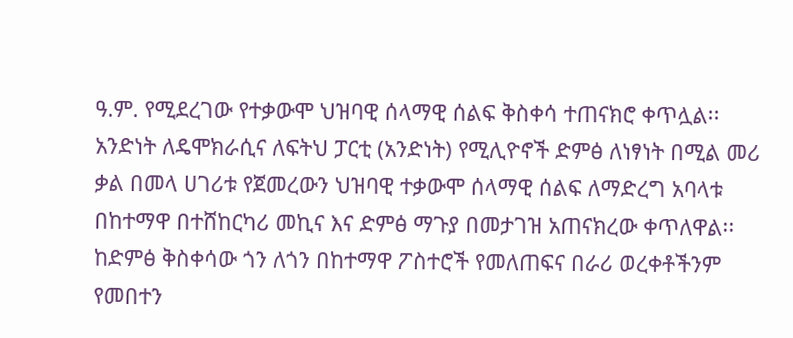ዓ.ም. የሚደረገው የተቃውሞ ህዝባዊ ሰላማዊ ሰልፍ ቅስቀሳ ተጠናክሮ ቀጥሏል፡፡ አንድነት ለዴሞክራሲና ለፍትህ ፓርቲ (አንድነት) የሚሊዮኖች ድምፅ ለነፃነት በሚል መሪ ቃል በመላ ሀገሪቱ የጀመረውን ህዝባዊ ተቃውሞ ሰላማዊ ሰልፍ ለማድረግ አባላቱ በከተማዋ በተሸከርካሪ መኪና እና ድምፅ ማጉያ በመታገዝ አጠናክረው ቀጥለዋል፡፡ ከድምፅ ቅስቀሳው ጎን ለጎን በከተማዋ ፖስተሮች የመለጠፍና በራሪ ወረቀቶችንም የመበተን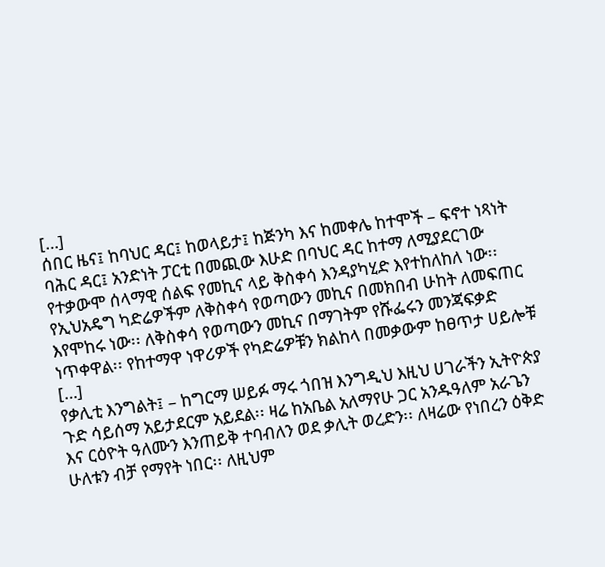[…]
ሰበር ዜና፤ ከባህር ዳር፤ ከወላይታ፤ ከጅንካ እና ከመቀሌ ከተሞች – ፍኖተ ነጻነት ባሕር ዳር፤ አንድነት ፓርቲ በመጪው እሁድ በባህር ዳር ከተማ ለሚያደርገው የተቃውሞ ሰላማዊ ሰልፍ የመኪና ላይ ቅስቀሳ እንዳያካሂድ እየተከለከለ ነው፡፡ የኢህአዴግ ካድሬዎችም ለቅስቀሳ የወጣውን መኪና በመክበብ ሁከት ለመፍጠር እየሞከሩ ነው፡፡ ለቅስቀሳ የወጣውን መኪና በማገትም የሹፌሩን መንጃፍቃድ ነጥቀዋል፡፡ የከተማዋ ነዋሪዎች የካድሬዎቹን ክልከላ በመቃውም ከፀጥታ ሀይሎቹ […]
የቃሊቲ እንግልት፤ – ከግርማ ሠይፉ ማሩ ጎበዝ እንግዲህ እዚህ ሀገራችን ኢትዮጵያ ጉድ ሳይሰማ አይታደርም አይደል፡፡ ዛሬ ከአቤል አለማየሁ ጋር አንዱዓለም አራጌን እና ርዕዮት ዓለሙን እንጠይቅ ተባብለን ወደ ቃሊት ወረድን፡፡ ለዛሬው የነበረን ዕቅድ ሁለቱን ብቻ የማየት ነበር፡፡ ለዚህም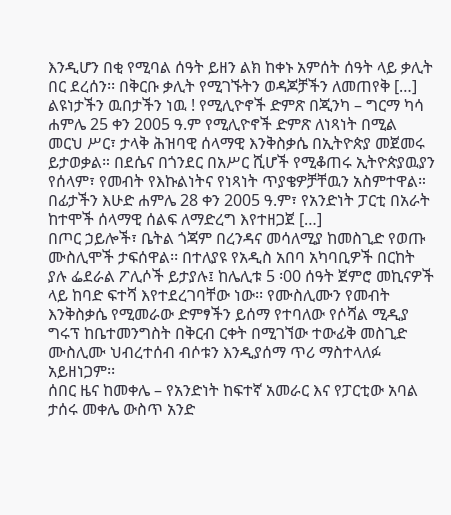እንዲሆን በቂ የሚባል ሰዓት ይዘን ልክ ከቀኑ አምሰት ሰዓት ላይ ቃሊት በር ደረሰን፡፡ በቅርቡ ቃሊት የሚገኙትን ወዳጆቻችን ለመጠየቅ […]
ልዩነታችን ዉበታችን ነዉ ! የሚሊዮኖች ድምጽ በጂንካ – ግርማ ካሳ ሐምሌ 25 ቀን 2005 ዓ.ም የሚሊዮኖች ድምጽ ለነጻነት በሚል መርህ ሥር፣ ታላቅ ሕዝባዊ ሰላማዊ እንቅስቃሴ በኢትዮጵያ መጀመሩ ይታወቃል። በደሴና በጎንደር በአሥር ሺሆች የሚቆጠሩ ኢትዮጵያዉያን የሰላም፣ የመብት የእኩልነትና የነጻነት ጥያቄዎቻቸዉን አስምተዋል። በፊታችን እሁድ ሐምሌ 28 ቀን 2005 ዓ.ም፣ የአንድነት ፓርቲ በአራት ከተሞች ሰላማዊ ሰልፍ ለማድረግ እየተዘጋጀ […]
በጦር ኃይሎች፣ ቤትል ጎጃም በረንዳና መሳለሚያ ከመስጊድ የወጡ ሙስሊሞች ታፍሰዋል፡፡ በተለያዩ የአዲስ አበባ አካባቢዎች በርከት ያሉ ፌደራል ፖሊሶች ይታያሉ፤ ከሌሊቱ 5 ፡00 ሰዓት ጀምሮ መኪናዎች ላይ ከባድ ፍተሻ እየተደረገባቸው ነው፡፡ የሙስሊሙን የመብት እንቅስቃሴ የሚመራው ድምፃችን ይሰማ የተባለው የሶሻል ሚዲያ ግሩፕ ከቤተመንግስት በቅርብ ርቀት በሚገኘው ተውፊቅ መስጊድ ሙስሊሙ ህብረተሰብ ብሶቱን እንዲያሰማ ጥሪ ማስተላለፉ አይዘነጋም፡፡
ሰበር ዜና ከመቀሌ – የአንድነት ከፍተኛ አመራር እና የፓርቲው አባል ታሰሩ መቀሌ ውስጥ አንድ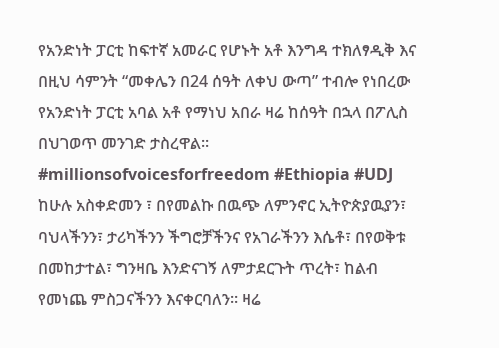የአንድነት ፓርቲ ከፍተኛ አመራር የሆኑት አቶ እንግዳ ተክለፃዲቅ እና በዚህ ሳምንት “መቀሌን በ24 ሰዓት ለቀህ ውጣ” ተብሎ የነበረው የአንድነት ፓርቲ አባል አቶ የማነህ አበራ ዛሬ ከሰዓት በኋላ በፖሊስ በህገወጥ መንገድ ታስረዋል፡፡ #millionsofvoicesforfreedom #Ethiopia #UDJ
ከሁሉ አስቀድመን ፣ በየመልኩ በዉጭ ለምንኖር ኢትዮጵያዉያን፣ ባህላችንን፣ ታሪካችንን ችግሮቻችንና የአገራችንን እሴቶ፣ በየወቅቱ በመከታተል፣ ግንዛቤ እንድናገኝ ለምታደርጉት ጥረት፣ ከልብ የመነጨ ምስጋናችንን እናቀርባለን። ዛሬ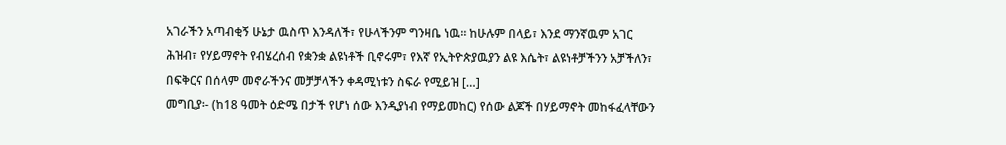አገራችን አጣብቂኝ ሁኔታ ዉስጥ እንዳለች፣ የሁላችንም ግንዛቤ ነዉ። ከሁሉም በላይ፣ እንደ ማንኛዉም አገር ሕዝብ፣ የሃይማኖት የብሄረሰብ የቋንቋ ልዩነቶች ቢኖሩም፣ የእኛ የኢትዮጵያዉያን ልዩ እሴት፣ ልዩነቶቻችንን አቻችለን፣ በፍቅርና በሰላም መኖራችንና መቻቻላችን ቀዳሚነቱን ስፍራ የሚይዝ […]
መግቢያ፡- (ከ18 ዓመት ዕድሜ በታች የሆነ ሰው እንዲያነብ የማይመከር) የሰው ልጆች በሃይማኖት መከፋፈላቸውን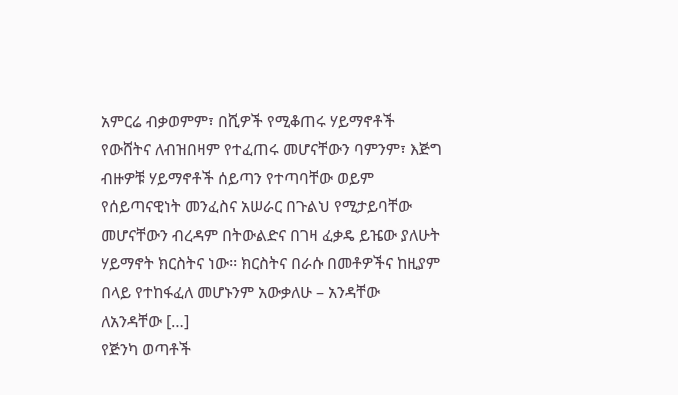አምርሬ ብቃወምም፣ በሺዎች የሚቆጠሩ ሃይማኖቶች የውሸትና ለብዝበዛም የተፈጠሩ መሆናቸውን ባምንም፣ እጅግ ብዙዎቹ ሃይማኖቶች ሰይጣን የተጣባቸው ወይም የሰይጣናዊነት መንፈስና አሠራር በጉልህ የሚታይባቸው መሆናቸውን ብረዳም በትውልድና በገዛ ፈቃዴ ይዤው ያለሁት ሃይማኖት ክርስትና ነው፡፡ ክርስትና በራሱ በመቶዎችና ከዚያም በላይ የተከፋፈለ መሆኑንም አውቃለሁ – አንዳቸው ለአንዳቸው […]
የጅንካ ወጣቶች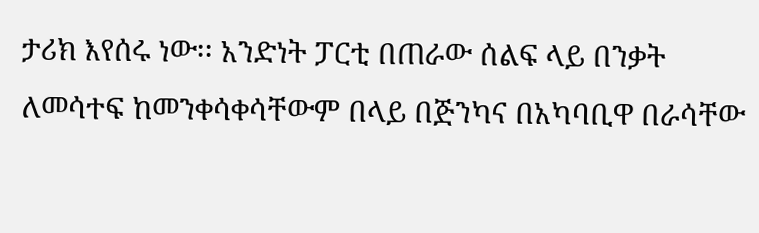ታሪክ እየሰሩ ነው፡፡ አንድነት ፓርቲ በጠራው ሰልፍ ላይ በንቃት ለመሳተፍ ከመንቀሳቀሳቸውም በላይ በጅንካና በአካባቢዋ በራሳቸው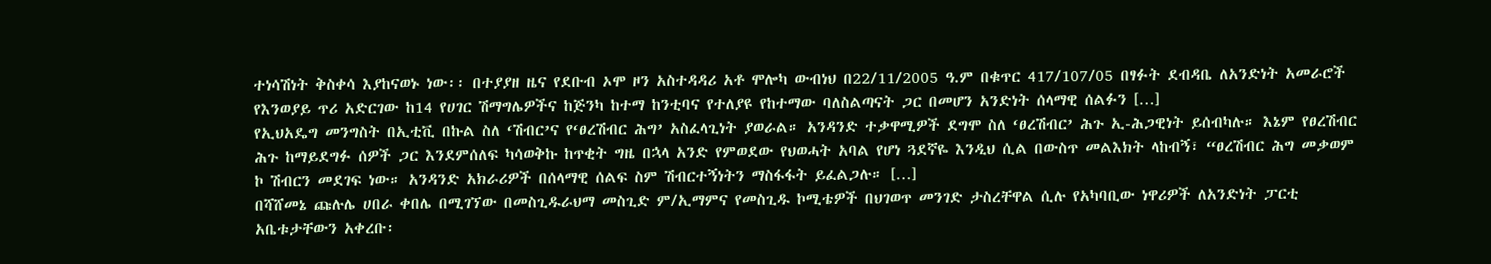ተነሳሽነት ቅስቀሳ እያከናወኑ ነው፡፡ በተያያዘ ዜና የደቡብ ኦሞ ዞን አስተዳዳሪ አቶ ሞሎካ ውብነህ በ22/11/2005 ዓ.ም በቁጥር 417/107/05 በፃፉት ደብዳቤ ለአንድነት አመራሮች የእንወያይ ጥሪ አድርገው ከ14 የሀገር ሽማግሌዎችና ከጅንካ ከተማ ከንቲባና የተለያዩ የከተማው ባለስልጣናት ጋር በመሆን አንድነት ሰላማዊ ሰልፉን […]
የኢህአዴግ መንግስት በኢቲቪ በኩል ስለ ‘ሽብር’ና የ‘ፀረሽብር ሕግ’ አስፈላጊነት ያወራል። አንዳንድ ተቃዋሚዎች ደግሞ ስለ ‘ፀረሽብር’ ሕጉ ኢ-ሕጋዊነት ይሰብካሉ። እኔም የፀረሽብር ሕጉ ከማይደግፉ ሰዎች ጋር እንደምሰለፍ ካሳወቅኩ ከጥቂት ግዜ በኋላ አንድ የምወደው የህወሓት አባል የሆነ ጓደኛዬ እንዲህ ሲል በውስጥ መልእክት ላከብኝ፣ “ፀረሽብር ሕግ መቃወም ኮ ሽብርን መደገፍ ነው። አንዳንድ አክራሪዎች በሰላማዊ ሰልፍ ስም ሽብርተኝነትን ማስፋፋት ይፈልጋሉ። […]
በሻሸመኔ ጩሉሌ ሀበራ ቀበሌ በሚገኘው በመስጊዱራህማ መስጊድ ም/ኢማምና የመስጊዱ ኮሚቴዎች በህገወጥ መንገድ ታስረቸዋል ሲሉ የአካባቢው ነዋሪዎች ለአንድነት ፓርቲ አቤቱታቸውን አቀረቡ፡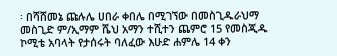፡ በሻሸመኔ ጩሉሌ ሀበራ ቀበሌ በሚገኘው በመስጊዱራህማ መስጊድ ም/ኢማም ሼህ አማን ተሺተን ጨምሮ 15 የመስጂዱ ኮሚቴ አባላት የታሰሩት ባለፈው እሁድ ሐምሌ 14 ቀን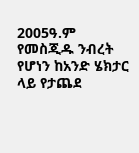2005ዓ.ም የመስጂዱ ንብረት የሆነን ከአንድ ሄክታር ላይ የታጨደ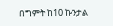በግምት ከ10 ኩንታል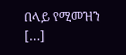በላይ የሚመዝን […]